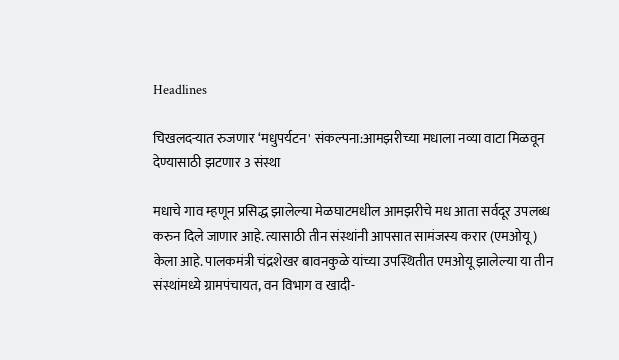Headlines

चिखलदऱ्यात रुजणार ‘मधुपर्यटन' संकल्पना:आमझरीच्या मधाला नव्या वाटा मिळवून देण्यासाठी झटणार 3 संस्था

मधाचे गाव म्हणून प्रसिद्ध झालेल्या मेळघाटमधील आमझरीचे मध आता सर्वदूर उपलब्ध करुन दिले जाणार आहे. त्यासाठी तीन संस्थांनी आपसात सामंजस्य करार (एमओयू) केला आहे. पालकमंत्री चंद्रशेखर बावनकुळे यांच्या उपस्थितीत एमओयू झालेल्या या तीन संस्थांमध्ये ग्रामपंचायत, वन विभाग व खादी-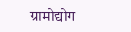ग्रामोद्योग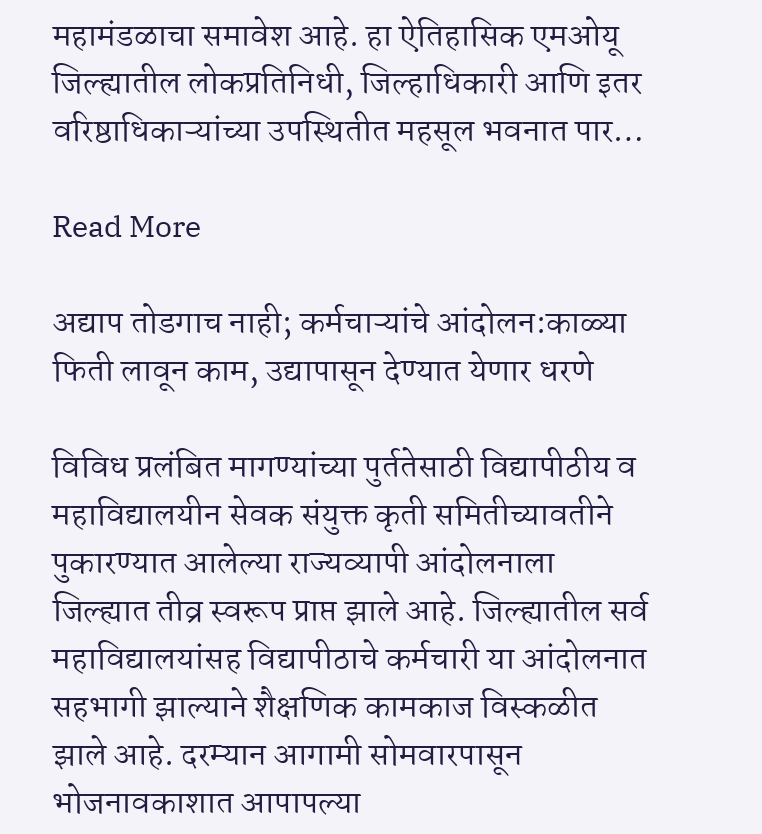महामंडळाचा समावेश आहे. हा ऐतिहासिक एमओयू जिल्ह्यातील लोकप्रतिनिधी, जिल्हाधिकारी आणि इतर वरिष्ठाधिकाऱ्यांच्या उपस्थितीत महसूल भवनात पार…

Read More

अद्याप तोडगाच नाही; कर्मचाऱ्यांचे आंदोलन:काळ्या फिती लावून काम, उद्यापासून देण्यात येणार धरणे

विविध प्रलंबित मागण्यांच्या पुर्ततेसाठी विद्यापीठीय व महाविद्यालयीन सेवक संयुक्त कृती समितीच्यावतीने पुकारण्यात आलेल्या राज्यव्यापी आंदोलनाला जिल्ह्यात तीव्र स्वरूप प्राप्त झाले आहे. जिल्ह्यातील सर्व महाविद्यालयांसह विद्यापीठाचे कर्मचारी या आंदोलनात सहभागी झाल्याने शैक्षणिक कामकाज विस्कळीत झाले आहे. दरम्यान आगामी सोमवारपासून भोजनावकाशात आपापल्या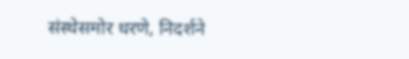संस्थेसमोर धरणे, निदर्शने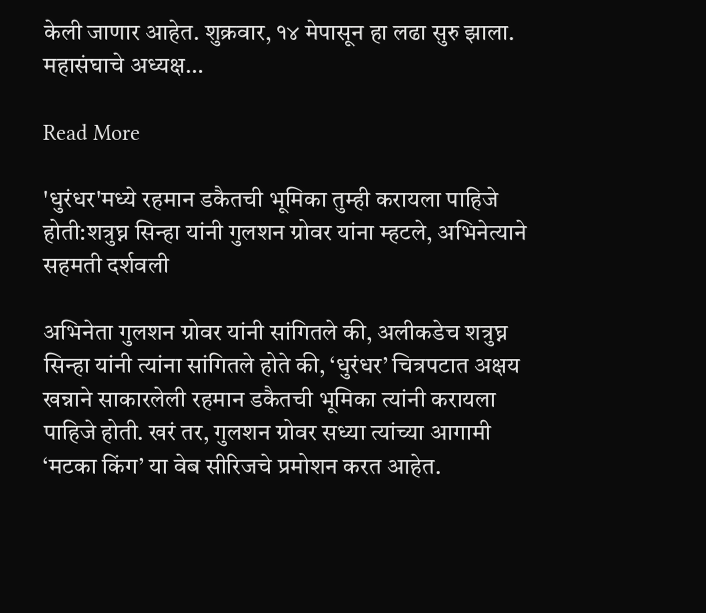केली जाणार आहेत. शुक्रवार, १४ मेपासून हा लढा सुरु झाला. महासंघाचे अध्यक्ष…

Read More

'धुरंधर'मध्ये रहमान डकैतची भूमिका तुम्ही करायला पाहिजे होती:शत्रुघ्न सिन्हा यांनी गुलशन ग्रोवर यांना म्हटले, अभिनेत्याने सहमती दर्शवली

अभिनेता गुलशन ग्रोवर यांनी सांगितले की, अलीकडेच शत्रुघ्न सिन्हा यांनी त्यांना सांगितले होते की, ‘धुरंधर’ चित्रपटात अक्षय खन्नाने साकारलेली रहमान डकैतची भूमिका त्यांनी करायला पाहिजे होती. खरं तर, गुलशन ग्रोवर सध्या त्यांच्या आगामी ‘मटका किंग’ या वेब सीरिजचे प्रमोशन करत आहेत.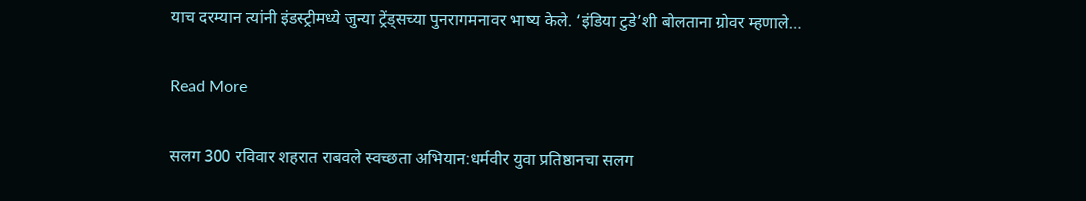याच दरम्यान त्यांनी इंडस्ट्रीमध्ये जुन्या ट्रेंड्सच्या पुनरागमनावर भाष्य केले. ‘इंडिया टुडे’शी बोलताना ग्रोवर म्हणाले…

Read More

सलग 300 रविवार शहरात राबवले स्वच्छता अभियान:धर्मवीर युवा प्रतिष्ठानचा सलग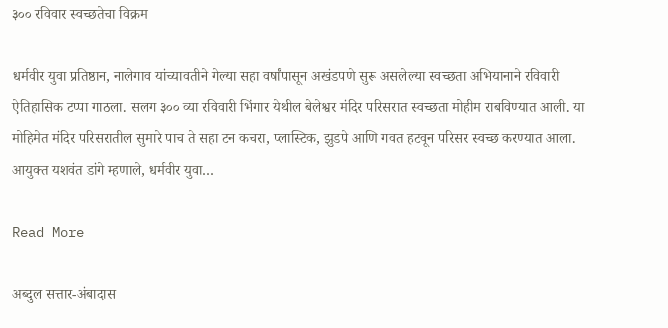३०० रविवार स्वच्छतेचा विक्रम

धर्मवीर युवा प्रतिष्ठान, नालेगाव यांच्यावतीने गेल्या सहा वर्षांपासून अखंडपणे सुरू असलेल्या स्वच्छता अभियानाने रविवारी ऐतिहासिक टप्पा गाठला. सलग ३०० व्या रविवारी भिंगार येथील बेलेश्वर मंदिर परिसरात स्वच्छता मोहीम राबविण्यात आली. या मोहिमेत मंदिर परिसरातील सुमारे पाच ते सहा टन कचरा, प्लास्टिक, झुडपे आणि गवत हटवून परिसर स्वच्छ करण्यात आला. आयुक्त यशवंत डांगे म्हणाले, धर्मवीर युवा…

Read More

अब्दुल सत्तार-अंबादास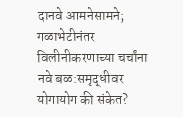दानवे आमनेसामने; गळाभेटीनंतर विलीनीकरणाच्या चर्चांना नवे बळ:समृद्धीवर योगायोग की संकेत?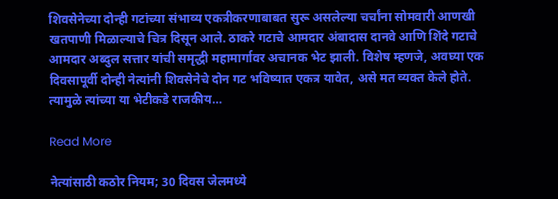शिवसेनेच्या दोन्ही गटांच्या संभाव्य एकत्रीकरणाबाबत सुरू असलेल्या चर्चांना सोमवारी आणखी खतपाणी मिळाल्याचे चित्र दिसून आले. ठाकरे गटाचे आमदार अंबादास दानवे आणि शिंदे गटाचे आमदार अब्दुल सत्तार यांची समृद्धी महामार्गावर अचानक भेट झाली. विशेष म्हणजे, अवघ्या एक दिवसापूर्वी दोन्ही नेत्यांनी शिवसेनेचे दोन गट भविष्यात एकत्र यावेत, असे मत व्यक्त केले होते. त्यामुळे त्यांच्या या भेटीकडे राजकीय…

Read More

नेत्यांसाठी कठोर नियम; 30 दिवस जेलमध्ये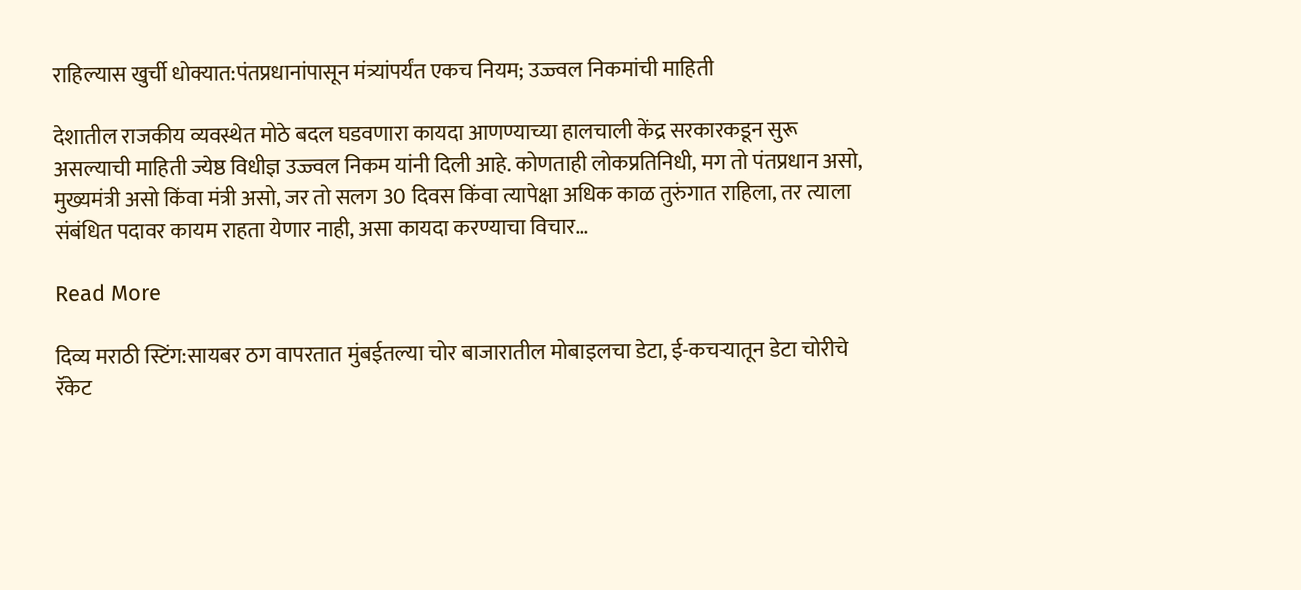राहिल्यास खुर्ची धोक्यात:पंतप्रधानांपासून मंत्र्यांपर्यंत एकच नियम; उज्ज्वल निकमांची माहिती

देशातील राजकीय व्यवस्थेत मोठे बदल घडवणारा कायदा आणण्याच्या हालचाली केंद्र सरकारकडून सुरू असल्याची माहिती ज्येष्ठ विधीज्ञ उज्ज्वल निकम यांनी दिली आहे. कोणताही लोकप्रतिनिधी, मग तो पंतप्रधान असो, मुख्यमंत्री असो किंवा मंत्री असो, जर तो सलग 30 दिवस किंवा त्यापेक्षा अधिक काळ तुरुंगात राहिला, तर त्याला संबंधित पदावर कायम राहता येणार नाही, असा कायदा करण्याचा विचार…

Read More

दिव्य मराठी स्टिंग:सायबर ठग वापरतात मुंबईतल्या चोर बाजारातील मोबाइलचा डेटा, ई-कचऱ्यातून डेटा चोरीचे रॅकेट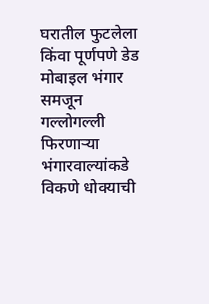घरातील फुटलेला किंवा पूर्णपणे डेड मोबाइल भंगार समजून गल्लोगल्ली फिरणाऱ्या भंगारवाल्यांकडे विकणे धोक्याची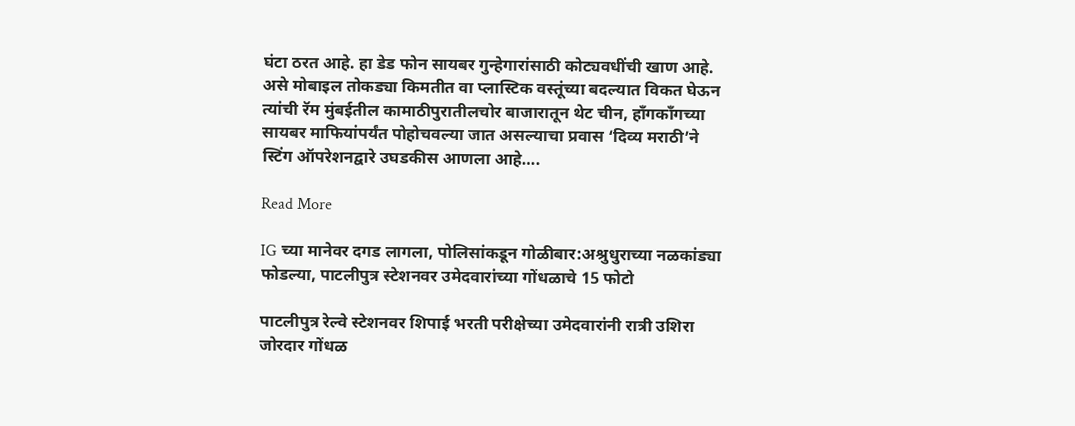घंटा ठरत आहे. हा डेड फोन सायबर गुन्हेगारांसाठी कोट्यवधींची खाण आहे. असे मोबाइल तोकड्या किमतीत वा प्लास्टिक वस्तूंच्या बदल्यात विकत घेऊन त्यांची रॅम मुंबईतील कामाठीपुरातीलचोर बाजारातून थेट चीन, हाँगकाँगच्या सायबर माफियांपर्यंत पोहोचवल्या जात असल्याचा प्रवास ‘दिव्य मराठी’ने स्टिंग ऑपरेशनद्वारे उघडकीस आणला आहे….

Read More

IG च्या मानेवर दगड लागला, पोलिसांकडून गोळीबार:अश्रुधुराच्या नळकांड्या फोडल्या, पाटलीपुत्र स्टेशनवर उमेदवारांच्या गोंधळाचे 15 फोटो

पाटलीपुत्र रेल्वे स्टेशनवर शिपाई भरती परीक्षेच्या उमेदवारांनी रात्री उशिरा जोरदार गोंधळ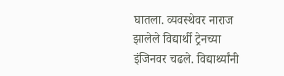घातला. व्यवस्थेवर नाराज झालेले विद्यार्थी ट्रेनच्या इंजिनवर चढले. विद्यार्थ्यांनी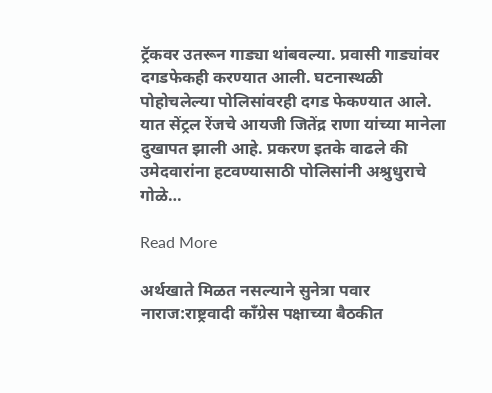ट्रॅकवर उतरून गाड्या थांबवल्या. प्रवासी गाड्यांवर दगडफेकही करण्यात आली. घटनास्थळी पोहोचलेल्या पोलिसांवरही दगड फेकण्यात आले. यात सेंट्रल रेंजचे आयजी जितेंद्र राणा यांच्या मानेला दुखापत झाली आहे. प्रकरण इतके वाढले की उमेदवारांना हटवण्यासाठी पोलिसांनी अश्रुधुराचे गोळे…

Read More

अर्थखाते मिळत नसल्याने सुनेत्रा पवार नाराज:राष्ट्रवादी कॉंग्रेस पक्षाच्या बैठकीत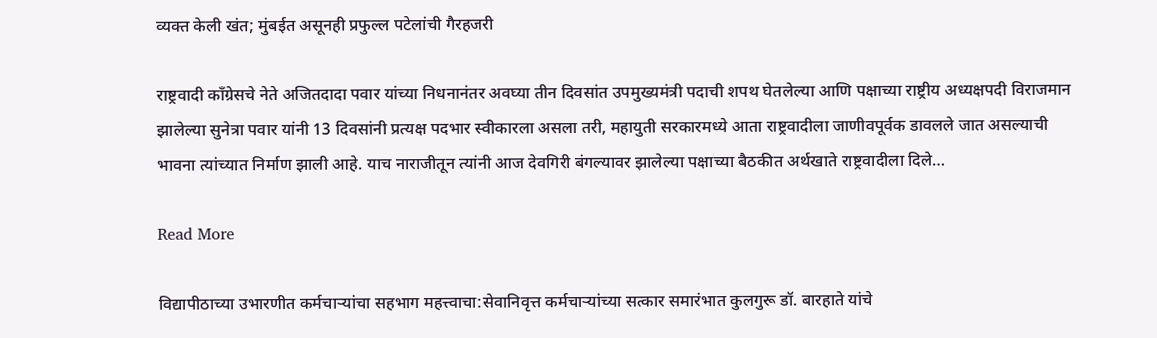व्यक्त केली खंत; मुंबईत असूनही प्रफुल्ल पटेलांची गैरहजरी

राष्ट्रवादी काँग्रेसचे नेते अजितदादा पवार यांच्या निधनानंतर अवघ्या तीन दिवसांत उपमुख्यमंत्री पदाची शपथ घेतलेल्या आणि पक्षाच्या राष्ट्रीय अध्यक्षपदी विराजमान झालेल्या सुनेत्रा पवार यांनी 13 दिवसांनी प्रत्यक्ष पदभार स्वीकारला असला तरी, महायुती सरकारमध्ये आता राष्ट्रवादीला जाणीवपूर्वक डावलले जात असल्याची भावना त्यांच्यात निर्माण झाली आहे. याच नाराजीतून त्यांनी आज देवगिरी बंगल्यावर झालेल्या पक्षाच्या बैठकीत अर्थखाते राष्ट्रवादीला दिले…

Read More

विद्यापीठाच्या उभारणीत कर्मचाऱ्यांचा सहभाग महत्त्वाचा:सेवानिवृत्त कर्मचाऱ्यांच्या सत्कार समारंभात कुलगुरू डॉ. बारहाते यांचे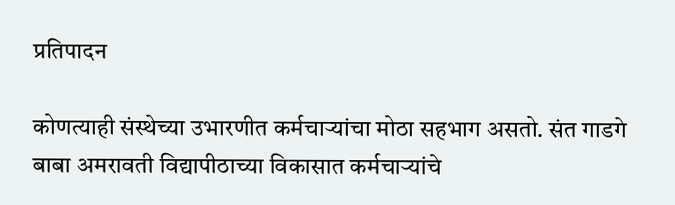प्रतिपादन

कोणत्याही संस्थेच्या उभारणीत कर्मचाऱ्यांचा मोठा सहभाग असतो. संत गाडगे बाबा अमरावती विद्यापीठाच्या विकासात कर्मचाऱ्यांचे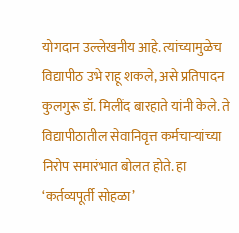योगदान उल्लेखनीय आहे. त्यांच्यामुळेच विद्यापीठ उभे राहू शकले, असे प्रतिपादन कुलगुरू डॉ. मिलींद बारहाते यांनी केले. ते विद्यापीठातील सेवानिवृत्त कर्मचाऱ्यांच्या निरोप समारंभात बोलत होते. हा ‘कर्तव्यपूर्ती सोहळा’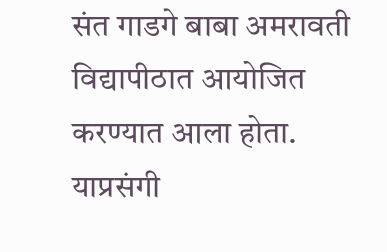संत गाडगे बाबा अमरावती विद्यापीठात आयोजित करण्यात आला होता. याप्रसंगी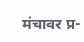मंचावर प्र-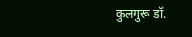कुलगुरू डॉ.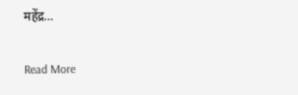महेंद्र…

Read More